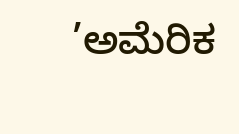’ಅಮೆರಿಕ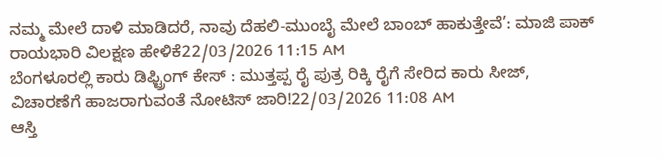ನಮ್ಮ ಮೇಲೆ ದಾಳಿ ಮಾಡಿದರೆ, ನಾವು ದೆಹಲಿ-ಮುಂಬೈ ಮೇಲೆ ಬಾಂಬ್ ಹಾಕುತ್ತೇವೆ’: ಮಾಜಿ ಪಾಕ್ ರಾಯಭಾರಿ ವಿಲಕ್ಷಣ ಹೇಳಿಕೆ22/03/2026 11:15 AM
ಬೆಂಗಳೂರಲ್ಲಿ ಕಾರು ಡಿಫ್ಟ್ರಿಂಗ್ ಕೇಸ್ : ಮುತ್ತಪ್ಪ ರೈ ಪುತ್ರ ರಿಕ್ಕಿ ರೈಗೆ ಸೇರಿದ ಕಾರು ಸೀಜ್, ವಿಚಾರಣೆಗೆ ಹಾಜರಾಗುವಂತೆ ನೋಟಿಸ್ ಜಾರಿ!22/03/2026 11:08 AM
ಆಸ್ತಿ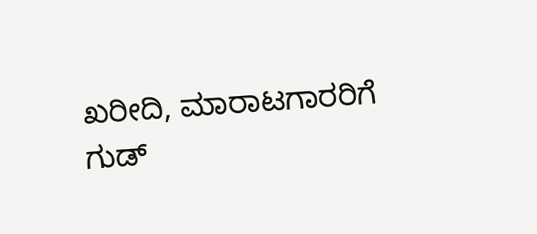ಖರೀದಿ, ಮಾರಾಟಗಾರರಿಗೆ ಗುಡ್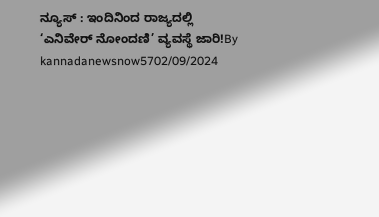ನ್ಯೂಸ್ : ಇಂದಿನಿಂದ ರಾಜ್ಯದಲ್ಲಿ ‘ಎನಿವೇರ್ ನೋಂದಣಿ’ ವ್ಯವಸ್ಥೆ ಜಾರಿ!By kannadanewsnow5702/09/2024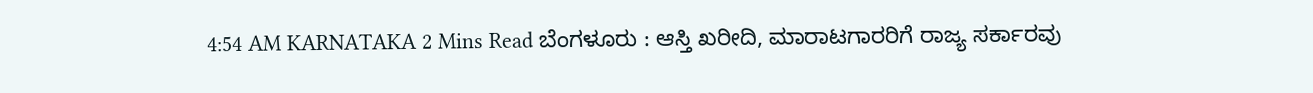4:54 AM KARNATAKA 2 Mins Read ಬೆಂಗಳೂರು : ಆಸ್ತಿ ಖರೀದಿ, ಮಾರಾಟಗಾರರಿಗೆ ರಾಜ್ಯ ಸರ್ಕಾರವು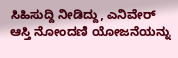ಸಿಹಿಸುದ್ದಿ ನೀಡಿದ್ದು, ಎನಿವೇರ್ ಆಸ್ತಿ ನೋಂದಣಿ ಯೋಜನೆಯನ್ನು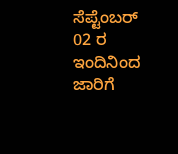ಸೆಪ್ಟೆಂಬರ್ 02 ರ ಇಂದಿನಿಂದ ಜಾರಿಗೆ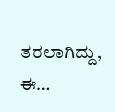ತರಲಾಗಿದ್ದು, ಈ…